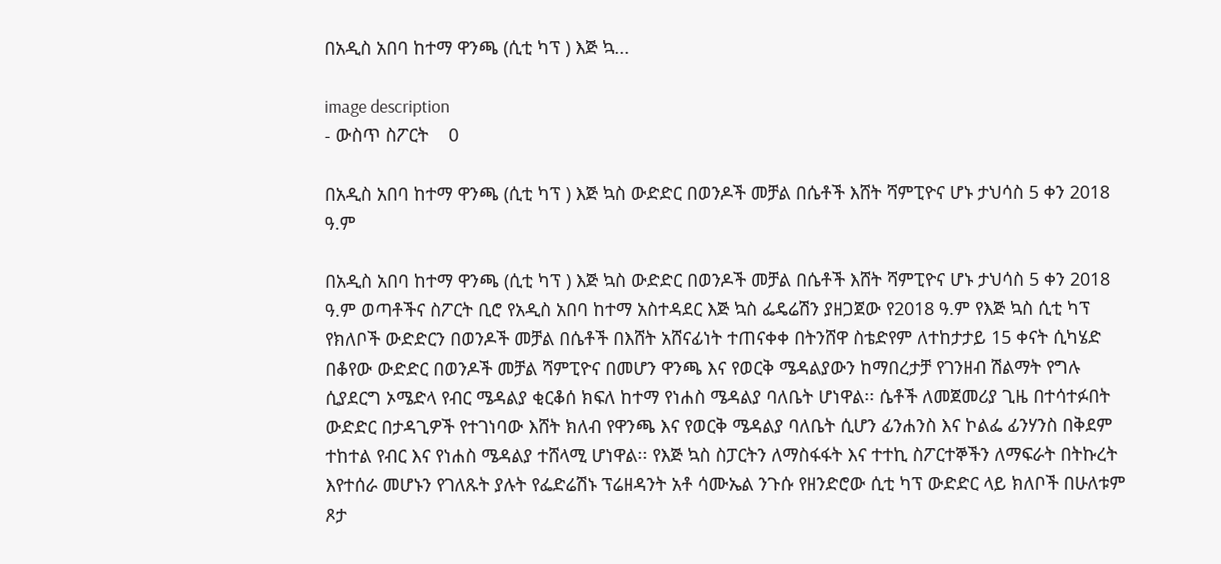በአዲስ አበባ ከተማ ዋንጫ (ሲቲ ካፕ ) እጅ ኳ...

image description
- ውስጥ ስፖርት    0

በአዲስ አበባ ከተማ ዋንጫ (ሲቲ ካፕ ) እጅ ኳስ ውድድር በወንዶች መቻል በሴቶች እሸት ሻምፒዮና ሆኑ ታህሳስ 5 ቀን 2018 ዓ.ም

በአዲስ አበባ ከተማ ዋንጫ (ሲቲ ካፕ ) እጅ ኳስ ውድድር በወንዶች መቻል በሴቶች እሸት ሻምፒዮና ሆኑ ታህሳስ 5 ቀን 2018 ዓ.ም ወጣቶችና ስፖርት ቢሮ የአዲስ አበባ ከተማ አስተዳደር እጅ ኳስ ፌዴሬሽን ያዘጋጀው የ2018 ዓ.ም የእጅ ኳስ ሲቲ ካፕ የክለቦች ውድድርን በወንዶች መቻል በሴቶች በእሸት አሸናፊነት ተጠናቀቀ በትንሸዋ ስቴድየም ለተከታታይ 15 ቀናት ሲካሄድ በቆየው ውድድር በወንዶች መቻል ሻምፒዮና በመሆን ዋንጫ እና የወርቅ ሜዳልያውን ከማበረታቻ የገንዘብ ሽልማት የግሉ ሲያደርግ ኦሜድላ የብር ሜዳልያ ቂርቆሰ ክፍለ ከተማ የነሐስ ሜዳልያ ባለቤት ሆነዋል፡፡ ሴቶች ለመጀመሪያ ጊዜ በተሳተፉበት ውድድር በታዳጊዎች የተገነባው እሸት ክለብ የዋንጫ እና የወርቅ ሜዳልያ ባለቤት ሲሆን ፊንሐንስ እና ኮልፌ ፊንሃንስ በቅደም ተከተል የብር እና የነሐስ ሜዳልያ ተሸላሚ ሆነዋል፡፡ የእጅ ኳስ ስፓርትን ለማስፋፋት እና ተተኪ ስፖርተኞችን ለማፍራት በትኩረት እየተሰራ መሆኑን የገለጹት ያሉት የፌድሬሽኑ ፕሬዘዳንት አቶ ሳሙኤል ንጉሱ የዘንድሮው ሲቲ ካፕ ውድድር ላይ ክለቦች በሁለቱም ጾታ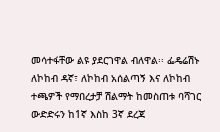መሳተፋቸው ልዩ ያደርገዋል ብለዋል፡፡ ፌዴሬሽኑ ለኮከብ ዳኛ፣ ለኮከብ አሰልጣኝ እና ለኮከብ ተጫዎች የማበረታቻ ሽልማት ከመስጠቱ ባሻገር ውድድሩን ከ1ኛ እስከ 3ኛ ደረጃ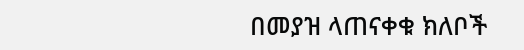በመያዝ ላጠናቀቁ ክለቦች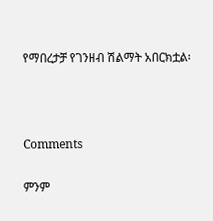የማበረታቻ የገንዘብ ሽልማት አበርክቷል፡



Comments

ምንም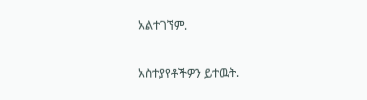አልተገኘም.

አስተያየቶችዎን ይተዉት.